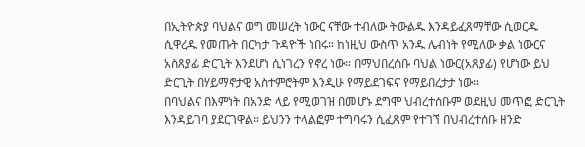በኢትዮጵያ ባህልና ወግ መሠረት ነውር ናቸው ተብለው ትውልዱ እንዳይፈጸማቸው ሲወርዱ ሲዋረዱ የመጡት በርካታ ጉዳዮች ነበሩ። ከነዚህ ውስጥ አንዱ ሌብነት የሚለው ቃል ነውርና አስጸያፊ ድርጊት እንደሆነ ሲነገረን የኖረ ነው። በማህበረሰቡ ባህል ነውር(አጸያፊ) የሆነው ይህ ድርጊት በሃይማኖታዊ አስተምሮትም እንዲሁ የማይደገፍና የማይበረታታ ነው።
በባህልና በእምነት በአንድ ላይ የሚወገዝ በመሆኑ ደግሞ ህብረተሰቡም ወደዚህ መጥፎ ድርጊት እንዳይገባ ያደርገዋል። ይህንን ተላልፎም ተግባሩን ሲፈጸም የተገኘ በህብረተሰቡ ዘንድ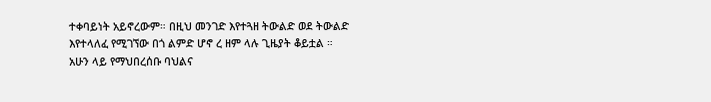ተቀባይነት አይኖረውም። በዚህ መንገድ እየተጓዘ ትውልድ ወደ ትውልድ እየተላለፈ የሚገኘው በጎ ልምድ ሆኖ ረ ዘም ላሉ ጊዜያት ቆይቷል ።
አሁን ላይ የማህበረሰቡ ባህልና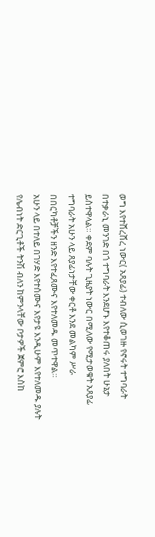ወግ እየተሸረሸረ ነውር( አጸያፊ) ተብለው ሲወገዙ የኖሩት ተግባራት በተቃራኒ መንገድ በጎ ተግባራት እንደሆኑ እየተቆጠሩ ያለበት ሁኔታ ይስተዋላል። ቀደም ባሉት ጊዜያት ነውር በሚለው የሚታወቁት አጸያፊ ተግባራት አሁን ላይ ጸያፊነታቸው ቀርቶ እንደ መልካም ሥራ በበርካቶቻችን ዘንድ እየተፈጸሙና እየተለመዱ መጥተዋል።
አሁን ላይ በተለይ በገሃድ እየተሰሙና እየታዩ እንዲሁም እየተለመዱ ያሉት የሌብነት ድርጊቶች ትንሽ ብለን ከምንላቸው ቦታዎች ጀምሮ እስከ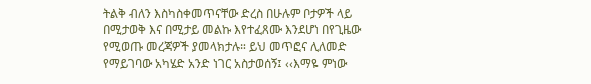ትልቅ ብለን እስካስቀመጥናቸው ድረስ በሁሉም ቦታዎች ላይ በሚታወቅ እና በሚታይ መልኩ እየተፈጸሙ እንደሆነ በየጊዜው የሚወጡ መረጃዎች ያመላክታሉ። ይህ መጥፎና ሊለመድ የማይገባው አካሄድ አንድ ነገር አስታወሰኝ፤ ‹‹እማዬ ምነው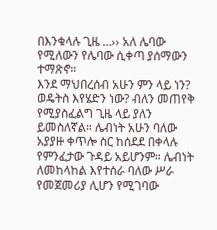በእንቁላሉ ጊዜ …›› አለ ሌባው የሚለውን የሌባው ሲቀጣ ያሰማውን ተማጽኖ።
እንደ ማህበረሰብ አሁን ምን ላይ ነን? ወዴትስ እየሄድን ነው? ብለን መጠየቅ የሚያስፈልግ ጊዜ ላይ ያለን ይመስለኛል። ሌብነት አሁን ባለው አያያዙ ቀጥሎ ስር ከሰደደ በቀላሉ የምንፈታው ጉዳይ አይሆንም። ሌብነት ለመከላከል እየተሰራ ባለው ሥራ የመጀመሪያ ሊሆን የሚገባው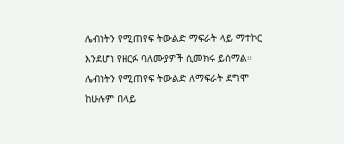ሌብነትን የሚጠየፍ ትውልድ ማፍራት ላይ ማተኮር እንደሆነ የዘርፉ ባለሙያዎች ሲመክሩ ይሰማል።
ሌብነትን የሚጠየፍ ትውልድ ለማፍራት ደግሞ ከሁሉም በላይ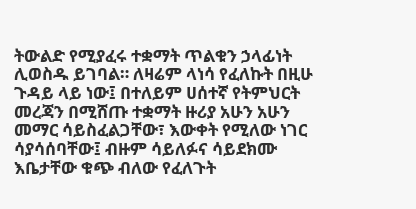ትውልድ የሚያፈሩ ተቋማት ጥልቁን ኃላፊነት ሊወስዱ ይገባል። ለዛሬም ላነሳ የፈለኩት በዚሁ ጉዳይ ላይ ነው፤ በተለይም ሀሰተኛ የትምህርት መረጃን በሚሸጡ ተቋማት ዙሪያ አሁን አሁን መማር ሳይስፈልጋቸው፣ እውቀት የሚለው ነገር ሳያሳሰባቸው፤ ብዙም ሳይለፉና ሳይደክሙ እቤታቸው ቁጭ ብለው የፈለጉት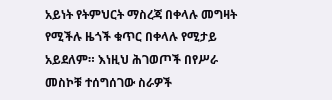አይነት የትምህርት ማስረጃ በቀላሉ መግዛት የሚችሉ ዜጎች ቁጥር በቀላሉ የሚታይ አይደለም። እነዚህ ሕገወጦች በየሥራ መስኮቹ ተሰግሰገው ስራዎች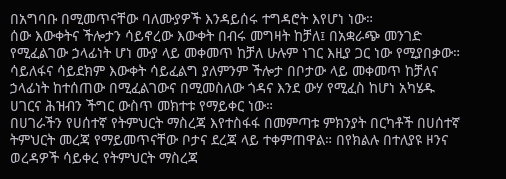በአግባቡ በሚመጥናቸው ባለሙያዎች እንዳይሰሩ ተግዳሮት እየሆነ ነው።
ሰው እውቀትና ችሎታን ሳይኖረው እውቀት በብሩ መግዛት ከቻለ፤ በአቋራጭ መንገድ የሚፈልገው ኃላፊነት ሆነ ሙያ ላይ መቀመጥ ከቻለ ሁሉም ነገር እዚያ ጋር ነው የሚያበቃው። ሳይለፋና ሳይደክም እውቀት ሳይፈልግ ያለምንም ችሎታ በቦታው ላይ መቀመጥ ከቻለና ኃላፊነት ከተሰጠው በሚፈልገውና በሚመስለው ጎዳና እንደ ውሃ የሚፈስ ከሆነ አካሄዱ ሀገርና ሕዝብን ችግር ውስጥ መክተቱ የማይቀር ነው።
በሀገራችን የሀሰተኛ የትምህርት ማስረጃ እየተስፋፋ በመምጣቱ ምክንያት በርካቶች በሀሰተኛ ትምህርት መረጃ የማይመጥናቸው ቦታና ደረጃ ላይ ተቀምጠዋል። በየክልሉ በተለያዩ ዞንና ወረዳዎች ሳይቀረ የትምህርት ማስረጃ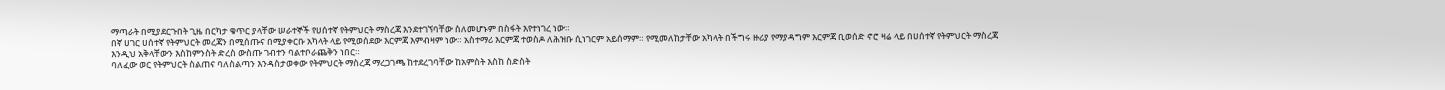ማጣራት በሚያደርጉበት ጊዜ በርካታ ቁጥር ያላቸው ሠራተኞች የሀሰተኛ የትምህርት ማስረጃ እንደተገኘባቸው ስለመሆኑም በስፋት እየተነገረ ነው።
በኛ ሀገር ሀሰተኛ የትምህርት መረጃን በሚሰጡና በሚያቀርቡ አካላት ላይ የሚወሰደው እርምጃ እምብዛም ነው። አስተማሪ እርምጃ ተወስዶ ለሕዝቡ ሲነገርም አይሰማም። የሚመለከታቸው አካላት በችግሩ ዙሪያ የማያዳግም እርምጃ ቢወሰድ ኖሮ ዛሬ ላይ በሀሰተኛ የትምህርት ማስረጃ እንዲህ አቅላቸውን እስከምንስት ድረስ ውስጡ ገብተን ባልተቦራጨቅን ነበር።
ባለፈው ወር የትምህርት ስልጠና ባለስልጣን እንዳስታወቀው የትምህርት ማስረጃ ማረጋገጫ ከተደረገባቸው ከአምስት እስከ ስድስት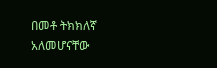በመቶ ትክክለኛ አለመሆናቸው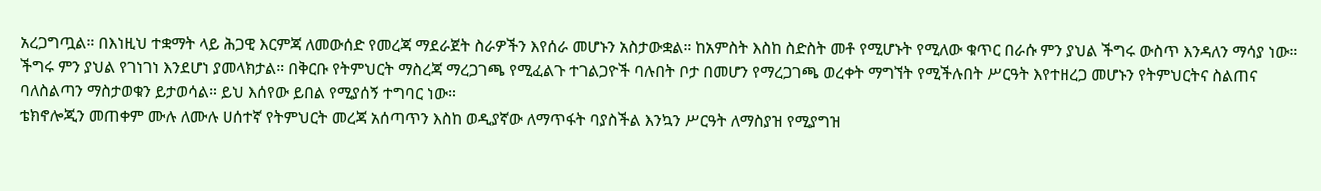አረጋግጧል። በእነዚህ ተቋማት ላይ ሕጋዊ እርምጃ ለመውሰድ የመረጃ ማደራጀት ስራዎችን እየሰራ መሆኑን አስታውቋል። ከአምስት እስከ ስድስት መቶ የሚሆኑት የሚለው ቁጥር በራሱ ምን ያህል ችግሩ ውስጥ እንዳለን ማሳያ ነው።
ችግሩ ምን ያህል የገነገነ እንደሆነ ያመላክታል። በቅርቡ የትምህርት ማስረጃ ማረጋገጫ የሚፈልጉ ተገልጋዮች ባሉበት ቦታ በመሆን የማረጋገጫ ወረቀት ማግኘት የሚችሉበት ሥርዓት እየተዘረጋ መሆኑን የትምህርትና ስልጠና ባለስልጣን ማስታወቁን ይታወሳል። ይህ እሰየው ይበል የሚያሰኝ ተግባር ነው።
ቴክኖሎጂን መጠቀም ሙሉ ለሙሉ ሀሰተኛ የትምህርት መረጃ አሰጣጥን እስከ ወዲያኛው ለማጥፋት ባያስችል እንኳን ሥርዓት ለማስያዝ የሚያግዝ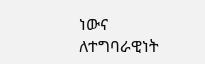ነውና ለተግባራዊነት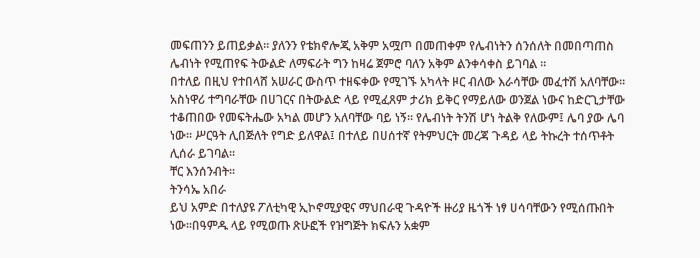መፍጠንን ይጠይቃል። ያለንን የቴክኖሎጂ አቅም አሟጦ በመጠቀም የሌብነትን ሰንሰለት በመበጣጠስ ሌብነት የሚጠየፍ ትውልድ ለማፍራት ግን ከዛሬ ጀምሮ ባለን አቅም ልንቀሳቀስ ይገባል ።
በተለይ በዚህ የተበላሸ አሠራር ውስጥ ተዘፍቀው የሚገኙ አካላት ዞር ብለው እራሳቸው መፈተሽ አለባቸው። አስነዋሪ ተግባራቸው በሀገርና በትውልድ ላይ የሚፈጸም ታሪክ ይቅር የማይለው ወንጀል ነውና ከድርጊታቸው ተቆጠበው የመፍትሔው አካል መሆን አለባቸው ባይ ነኝ። የሌብነት ትንሽ ሆነ ትልቅ የለውም፤ ሌባ ያው ሌባ ነው። ሥርዓት ሊበጅለት የግድ ይለዋል፤ በተለይ በሀሰተኛ የትምህርት መረጃ ጉዳይ ላይ ትኩረት ተሰጥቶት ሊሰራ ይገባል።
ቸር እንሰንብት።
ትንሳኤ አበራ
ይህ አምድ በተለያዩ ፖለቲካዊ ኢኮኖሚያዊና ማህበራዊ ጉዳዮች ዙሪያ ዜጎች ነፃ ሀሳባቸውን የሚሰጡበት ነው።በዓምዱ ላይ የሚወጡ ጽሁፎች የዝግጅት ክፍሉን አቋም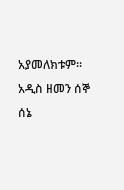አያመለክቱም።
አዲስ ዘመን ሰኞ ሰኔ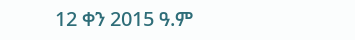12 ቀን 2015 ዓ.ም